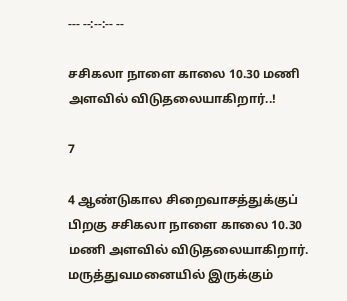--- --:--:-- --

சசிகலா நாளை காலை 10.30 மணி அளவில் விடுதலையாகிறார்..!

7

4 ஆண்டுகால சிறைவாசத்துக்குப் பிறகு சசிகலா நாளை காலை 10.30 மணி அளவில் விடுதலையாகிறார். மருத்துவமனையில் இருக்கும்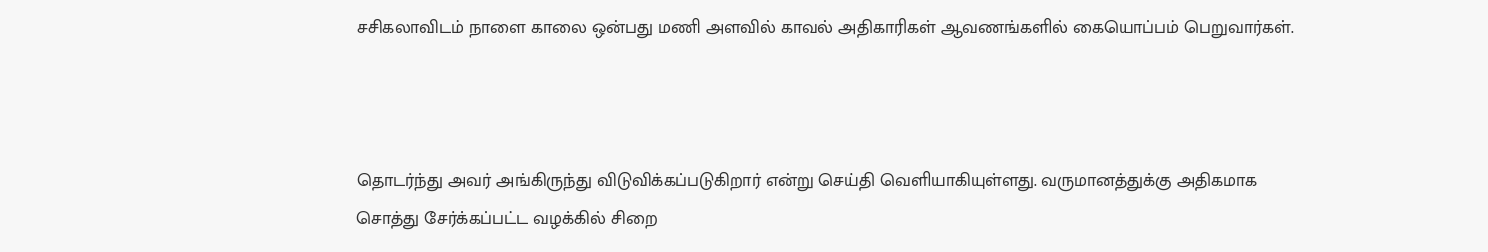சசிகலாவிடம் நாளை காலை ஒன்பது மணி அளவில் காவல் அதிகாரிகள் ஆவணங்களில் கையொப்பம் பெறுவார்கள்.



தொடர்ந்து அவர் அங்கிருந்து விடுவிக்கப்படுகிறார் என்று செய்தி வெளியாகியுள்ளது. வருமானத்துக்கு அதிகமாக சொத்து சேர்க்கப்பட்ட வழக்கில் சிறை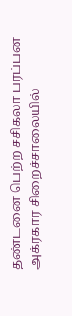தண்டனை பெற்ற சசிகலா பரப்பன அக்ரகார சிறைச்சாலையில்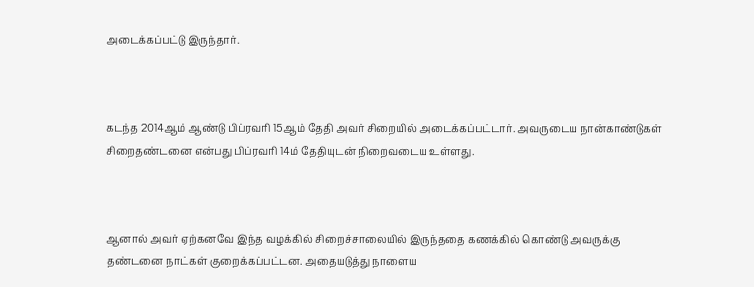அடைக்கப்பட்டு இருந்தார்.



கடந்த 2014ஆம் ஆண்டு பிப்ரவரி 15ஆம் தேதி அவர் சிறையில் அடைக்கப்பட்டார். அவருடைய நான்காண்டுகள் சிறைதண்டனை என்பது பிப்ரவரி 14ம் தேதியுடன் நிறைவடைய உள்ளது.



ஆனால் அவர் ஏற்கனவே இந்த வழக்கில் சிறைச்சாலையில் இருந்ததை கணக்கில் கொண்டு அவருக்கு தண்டனை நாட்கள் குறைக்கப்பட்டன. அதையடுத்து நாளைய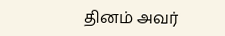தினம் அவர்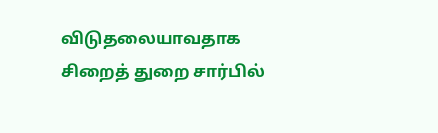விடுதலையாவதாக சிறைத் துறை சார்பில்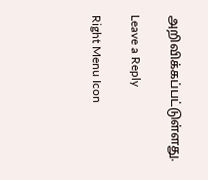அறிவிக்கப்பட்டுள்ளது.

Leave a Reply

Right Menu Icon